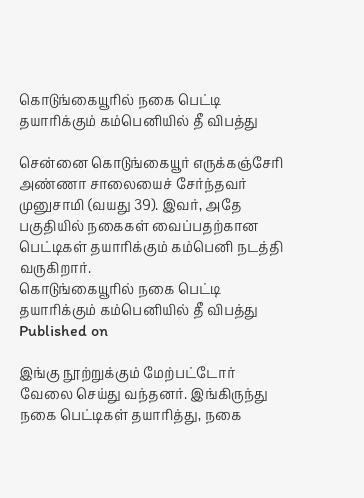கொடுங்கையூரில் நகை பெட்டி தயாரிக்கும் கம்பெனியில் தீ விபத்து

சென்னை கொடுங்கையூர் எருக்கஞ்சேரி அண்ணா சாலையைச் சேர்ந்தவர் முனுசாமி (வயது 39). இவர், அதே பகுதியில் நகைகள் வைப்பதற்கான பெட்டிகள் தயாரிக்கும் கம்பெனி நடத்தி வருகிறார்.
கொடுங்கையூரில் நகை பெட்டி தயாரிக்கும் கம்பெனியில் தீ விபத்து
Published on

இங்கு நூற்றுக்கும் மேற்பட்டோர் வேலை செய்து வந்தனர். இங்கிருந்து நகை பெட்டிகள் தயாரித்து, நகை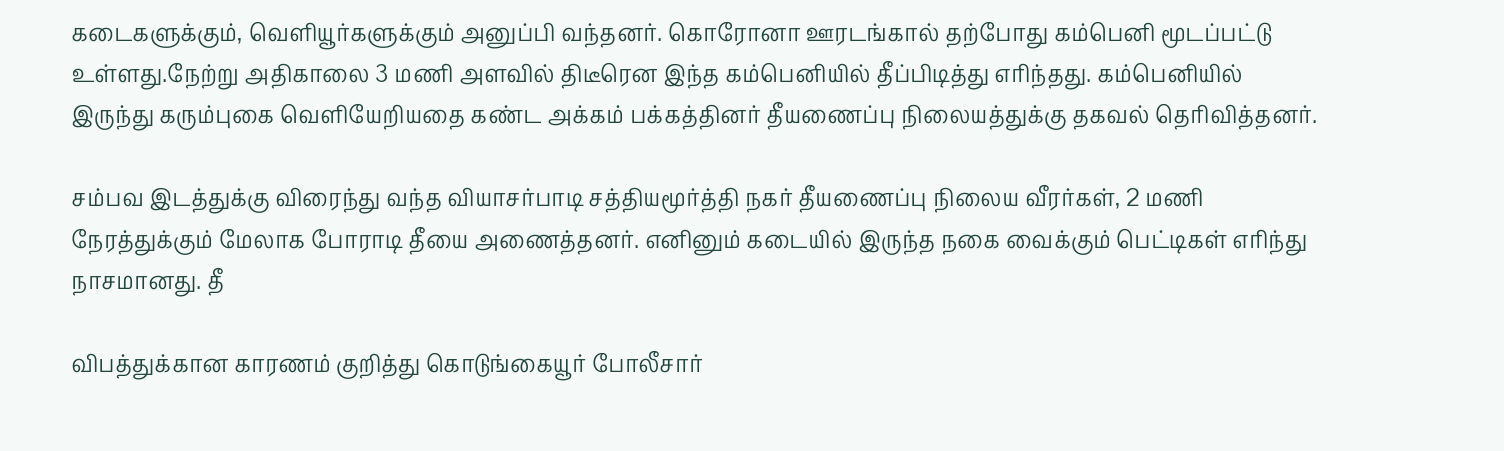கடைகளுக்கும், வெளியூர்களுக்கும் அனுப்பி வந்தனர். கொரோனா ஊரடங்கால் தற்போது கம்பெனி மூடப்பட்டு உள்ளது.நேற்று அதிகாலை 3 மணி அளவில் திடீரென இந்த கம்பெனியில் தீப்பிடித்து எரிந்தது. கம்பெனியில் இருந்து கரும்புகை வெளியேறியதை கண்ட அக்கம் பக்கத்தினர் தீயணைப்பு நிலையத்துக்கு தகவல் தெரிவித்தனர்.

சம்பவ இடத்துக்கு விரைந்து வந்த வியாசர்பாடி சத்தியமூர்த்தி நகர் தீயணைப்பு நிலைய வீரர்கள், 2 மணி நேரத்துக்கும் மேலாக போராடி தீயை அணைத்தனர். எனினும் கடையில் இருந்த நகை வைக்கும் பெட்டிகள் எரிந்து நாசமானது. தீ

விபத்துக்கான காரணம் குறித்து கொடுங்கையூர் போலீசார்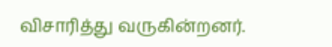விசாரித்து வருகின்றனர்.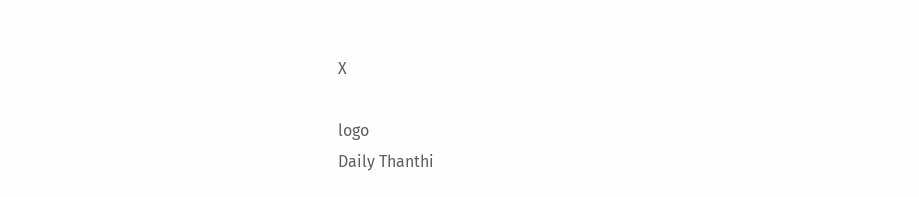X

logo
Daily Thanthi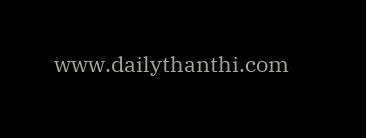www.dailythanthi.com